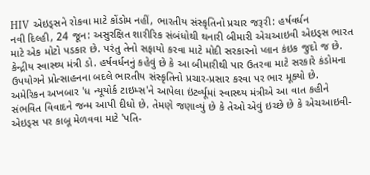HIV એઇડ્સને રોકવા માટે કોંડોમ નહીં, ભારતીય સંસ્કૃતિનો પ્રચાર જરૂરી: હર્ષવર્ધન
નવી દિલ્હી, 24 જૂન: અસુરક્ષિત શારીરિક સંબંધોથી થનારી બીમારી એચઆઇવી એઇડ્સ ભારત માટે એક મોટો પડકાર છે. પરંતુ તેનો સફાયો કરવા માટે મોદી સરકારનો પ્લાન કંઇક જુદો જ છે. કેન્દ્રીય સ્વાસ્થ્ય મંત્રી ડો. હર્ષવર્ધનનું કહેવું છે કે આ બીમારીથી પાર ઉતરવા માટે સરકારે કંડોમના ઉપયોગને પ્રોત્સાહનના બદલે ભારતીય સંસ્કૃતિનો પ્રચાર-પ્રસાર કરવા પર ભાર મૂક્યો છે.
અમેરિકન અખબાર 'ધ ન્યૂયોર્ક ટાઇમ્સ'ને આપેલા ઇંટર્વ્યૂમાં સ્વાસ્થ્ય મંત્રીએ આ વાત કહીને સંભવિત વિવાદને જન્મ આપી દીધો છે. તેમણે જણાવ્યું છે કે તેઓ એવું ઇચ્છે છે કે એચઆઇવી-એઇડ્સ પર કાબૂ મેળવવા માટે 'પતિ-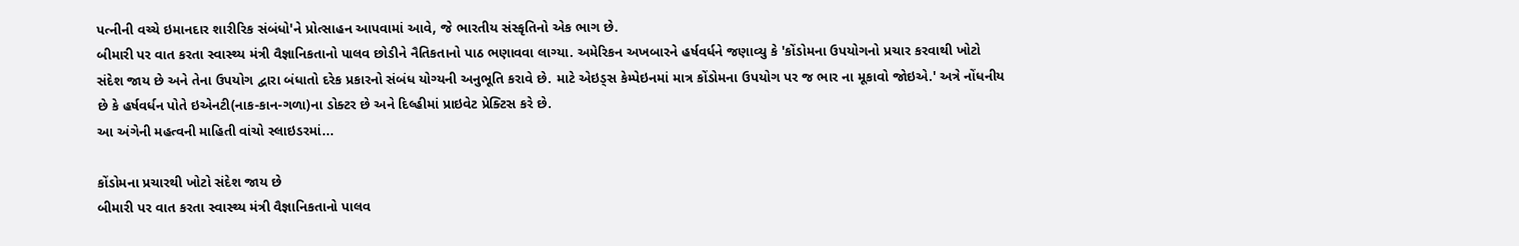પત્નીની વચ્ચે ઇમાનદાર શારીરિક સંબંધો'ને પ્રોત્સાહન આપવામાં આવે, જે ભારતીય સંસ્કૃતિનો એક ભાગ છે.
બીમારી પર વાત કરતા સ્વાસ્થ્ય મંત્રી વૈજ્ઞાનિકતાનો પાલવ છોડીને નૈતિકતાનો પાઠ ભણાવવા લાગ્યા. અમેરિકન અખબારને હર્ષવર્ધને જણાવ્યુ કે 'કોંડોમના ઉપયોગનો પ્રચાર કરવાથી ખોટો સંદેશ જાય છે અને તેના ઉપયોગ દ્વારા બંધાતો દરેક પ્રકારનો સંબંધ યોગ્યની અનુભૂતિ કરાવે છે. માટે એઇડ્સ કેમ્પેઇનમાં માત્ર કોંડોમના ઉપયોગ પર જ ભાર ના મૂકાવો જોઇએ.' અત્રે નોંધનીય છે કે હર્ષવર્ધન પોતે ઇએનટી(નાક-કાન-ગળા)ના ડોક્ટર છે અને દિલ્હીમાં પ્રાઇવેટ પ્રેક્ટિસ કરે છે.
આ અંગેની મહત્વની માહિતી વાંચો સ્લાઇડરમાં...

કોંડોમના પ્રચારથી ખોટો સંદેશ જાય છે
બીમારી પર વાત કરતા સ્વાસ્થ્ય મંત્રી વૈજ્ઞાનિકતાનો પાલવ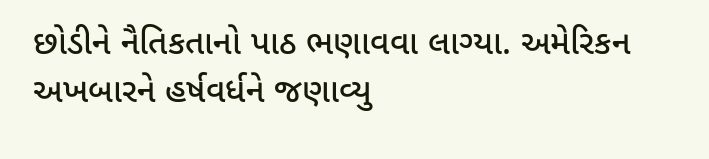છોડીને નૈતિકતાનો પાઠ ભણાવવા લાગ્યા. અમેરિકન અખબારને હર્ષવર્ધને જણાવ્યુ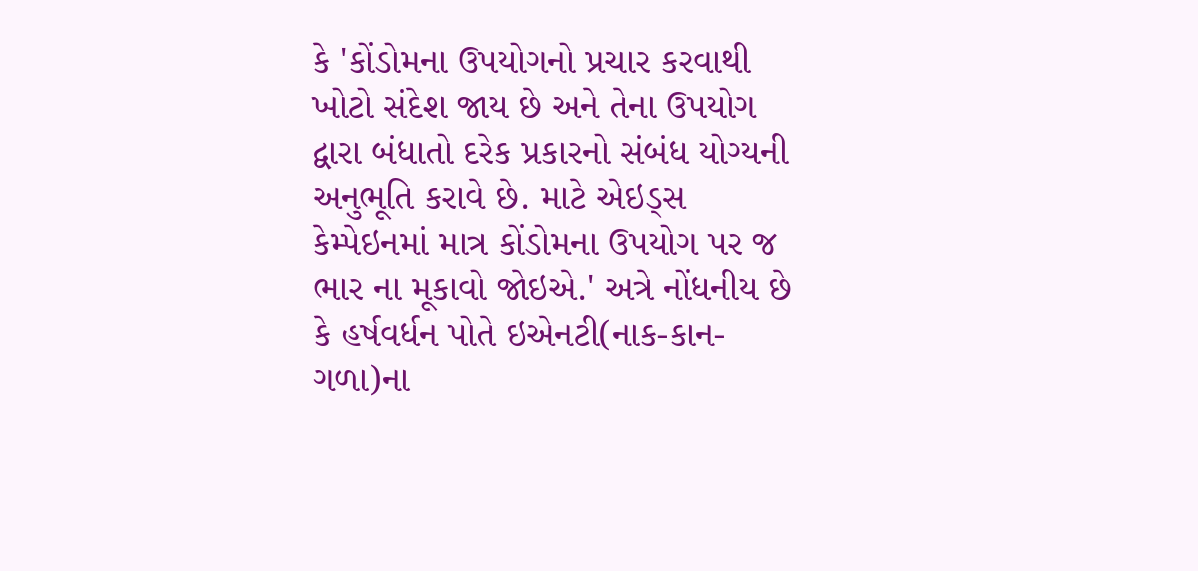કે 'કોંડોમના ઉપયોગનો પ્રચાર કરવાથી ખોટો સંદેશ જાય છે અને તેના ઉપયોગ દ્વારા બંધાતો દરેક પ્રકારનો સંબંધ યોગ્યની અનુભૂતિ કરાવે છે. માટે એઇડ્સ કેમ્પેઇનમાં માત્ર કોંડોમના ઉપયોગ પર જ ભાર ના મૂકાવો જોઇએ.' અત્રે નોંધનીય છે કે હર્ષવર્ધન પોતે ઇએનટી(નાક-કાન-ગળા)ના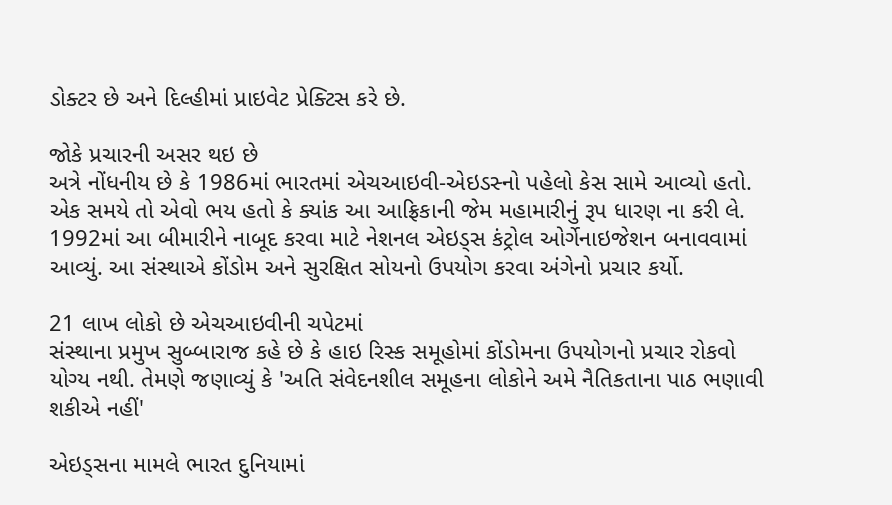ડોક્ટર છે અને દિલ્હીમાં પ્રાઇવેટ પ્રેક્ટિસ કરે છે.

જોકે પ્રચારની અસર થઇ છે
અત્રે નોંધનીય છે કે 1986માં ભારતમાં એચઆઇવી-એઇડસ્નો પહેલો કેસ સામે આવ્યો હતો. એક સમયે તો એવો ભય હતો કે ક્યાંક આ આફ્રિકાની જેમ મહામારીનું રૂપ ધારણ ના કરી લે. 1992માં આ બીમારીને નાબૂદ કરવા માટે નેશનલ એઇડ્સ કંટ્રોલ ઓર્ગેનાઇજેશન બનાવવામાં આવ્યું. આ સંસ્થાએ કોંડોમ અને સુરક્ષિત સોયનો ઉપયોગ કરવા અંગેનો પ્રચાર કર્યો.

21 લાખ લોકો છે એચઆઇવીની ચપેટમાં
સંસ્થાના પ્રમુખ સુબ્બારાજ કહે છે કે હાઇ રિસ્ક સમૂહોમાં કોંડોમના ઉપયોગનો પ્રચાર રોકવો યોગ્ય નથી. તેમણે જણાવ્યું કે 'અતિ સંવેદનશીલ સમૂહના લોકોને અમે નૈતિકતાના પાઠ ભણાવી શકીએ નહીં'

એઇડ્સના મામલે ભારત દુનિયામાં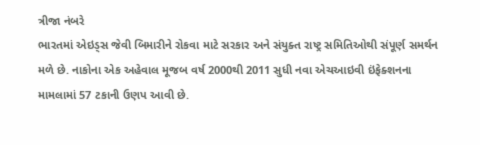ત્રીજા નંબરે
ભારતમાં એઇડ્સ જેવી બિમારીને રોકવા માટે સરકાર અને સંયુક્ત રાષ્ટ્ર સમિતિઓથી સંપૂર્ણ સમર્થન મળે છે. નાકોના એક અહેવાલ મૂજબ વર્ષ 2000થી 2011 સુધી નવા એચઆઇવી ઇંફેક્શનના મામલામાં 57 ટકાની ઉણપ આવી છે.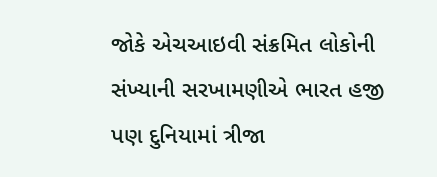જોકે એચઆઇવી સંક્રમિત લોકોની સંખ્યાની સરખામણીએ ભારત હજી પણ દુનિયામાં ત્રીજા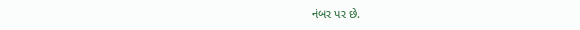નંબર પર છે.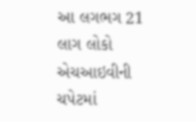આ લગભગ 21 લાગ લોકો એચઆઇવીની ચપેટમાં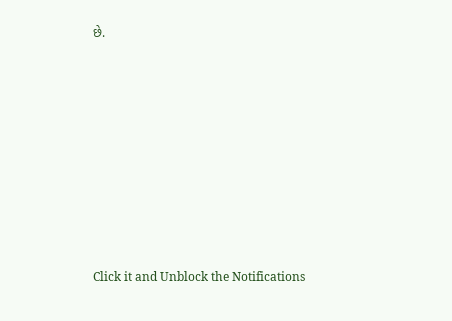છે.












Click it and Unblock the Notifications